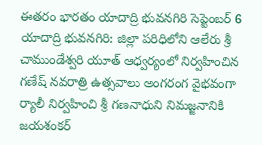ఈతరం భారతం యాదాద్రి భువనగిరి సెప్టెంబర్ 6 యాదాద్రి భువనగిరి: జిల్లా పరిధిలోని ఆలేరు శ్రీ చాముండేశ్వరి యూత్ ఆధ్వర్యంలో నిర్వహించిన గణేష్ నవరాత్రి ఉత్సవాలు అంగరంగ వైభవంగా ర్యాలీ నిర్వహించి శ్రీ గణనాధుని నిమజ్జనానికి జయశంకర్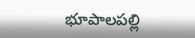భూపాలపల్లి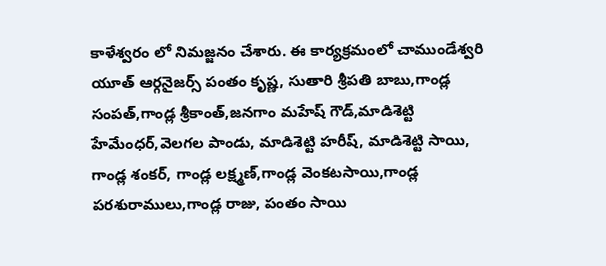కాళేశ్వరం లో నిమజ్జనం చేశారు. ఈ కార్యక్రమంలో చాముండేశ్వరి యూత్ ఆర్గనైజర్స్ పంతం కృష్ణ, సుతారి శ్రీపతి బాబు,గాండ్ల సంపత్,గాండ్ల శ్రీకాంత్,జనగాం మహేష్ గౌడ్,మాడిశెట్టి హేమేంధర్,వెలగల పాండు, మాడిశెట్టి హరీష్, మాడిశెట్టి సాయి, గాండ్ల శంకర్, గాండ్ల లక్ష్మణ్,గాండ్ల వెంకటసాయి,గాండ్ల పరశురాములు,గాండ్ల రాజు, పంతం సాయి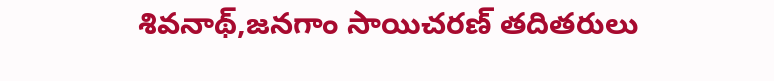శివనాథ్,జనగాం సాయిచరణ్ తదితరులు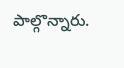పాల్గొన్నారు.